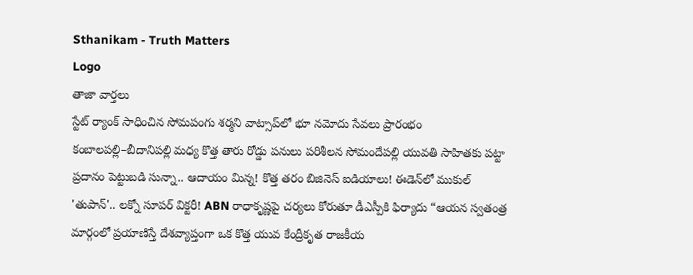Sthanikam - Truth Matters
Logo
తాజా వార్తలు
స్టేట్ ర్యాంక్ సాధించిన సోమపంగు శర్మని వాట్సాప్‌లో భూ నమోదు సేవలు ప్రారంభం కంబాలపల్లి–బీదానిపల్లి మధ్య కొత్త తారు రోడ్డు పనులు పరిశీలన సోమందేపల్లి యువతి సాహితకు పట్టా ప్రదానం పెట్టుబడి సున్నా.. ఆదాయం మిన్న! కొత్త తరం బిజినెస్ ఐడియాలు! ఈడెన్‌లో ముకుల్ 'తుపాన్'.. లక్నో సూపర్ విక్టరీ! ABN రాధాకృష్ణపై చర్యలు కోరుతూ డీఎస్పీకి ఫిర్యాదు “ఆయన స్వతంత్ర మార్గంలో ప్రయాణిస్తే దేశవ్యాప్తంగా ఒక కొత్త యువ కేంద్రీకృత రాజకీయ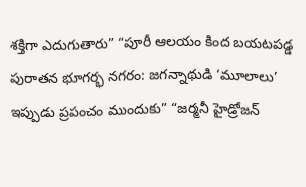శక్తిగా ఎదుగుతారు” “పూరీ ఆలయం కింద బయటపడ్డ పురాతన భూగర్భ నగరం: జగన్నాథుడి ‘మూలాలు’ ఇప్పుడు ప్రపంచం ముందుకు” “జర్మనీ హైడ్రోజన్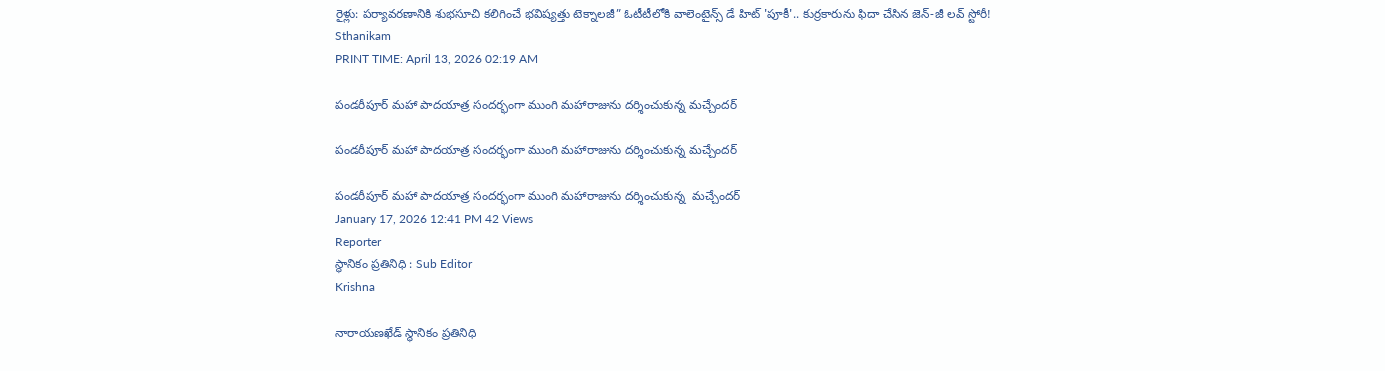రైళ్లు: పర్యావరణానికి శుభసూచి కలిగించే భవిష్యత్తు టెక్నాలజీ” ఓటీటీలోకి వాలెంటైన్స్ డే హిట్ 'పూకీ'.. కుర్రకారును ఫిదా చేసిన జెన్-జీ లవ్ స్టోరీ!
Sthanikam
PRINT TIME: April 13, 2026 02:19 AM

పండరీపూర్ మహా పాదయాత్ర సందర్భంగా ముంగి మహారాజును దర్శించుకున్న మచ్చేందర్

పండరీపూర్ మహా పాదయాత్ర సందర్భంగా ముంగి మహారాజును దర్శించుకున్న మచ్చేందర్

పండరీపూర్ మహా పాదయాత్ర సందర్భంగా ముంగి మహారాజును దర్శించుకున్న  మచ్చేందర్
January 17, 2026 12:41 PM 42 Views
Reporter
స్థానికం ప్రతినిధి : Sub Editor
Krishna

నారాయణఖేడ్ స్థానికం ప్రతినిధి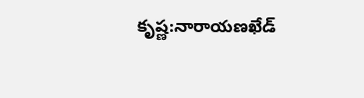కృష్ణ:నారాయణఖేడ్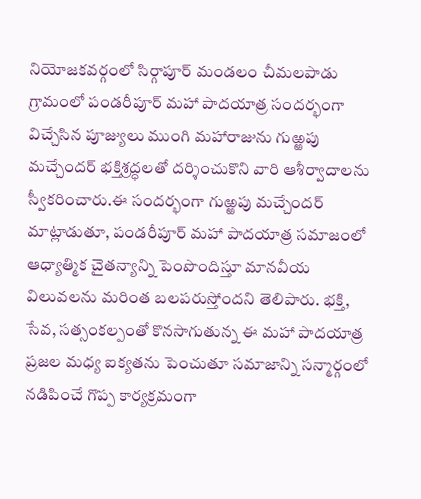నియోజకవర్గంలో సిర్గాపూర్ మండలం చీమలపాడు గ్రామంలో పండరీపూర్ మహా పాదయాత్ర సందర్భంగా విచ్చేసిన పూజ్యులు ముంగి మహారాజును గుఱ్ఱపు మచ్చేందర్ భక్తిశ్రద్ధలతో దర్శించుకొని వారి ఆశీర్వాదాలను స్వీకరించారు.ఈ సందర్భంగా గుఱ్ఱపు మచ్చేందర్ మాట్లాడుతూ, పండరీపూర్ మహా పాదయాత్ర సమాజంలో ఆధ్యాత్మిక చైతన్యాన్ని పెంపొందిస్తూ మానవీయ విలువలను మరింత బలపరుస్తోందని తెలిపారు. భక్తి, సేవ, సత్సంకల్పంతో కొనసాగుతున్న ఈ మహా పాదయాత్ర ప్రజల మధ్య ఐక్యతను పెంచుతూ సమాజాన్ని సన్మార్గంలో నడిపించే గొప్ప కార్యక్రమంగా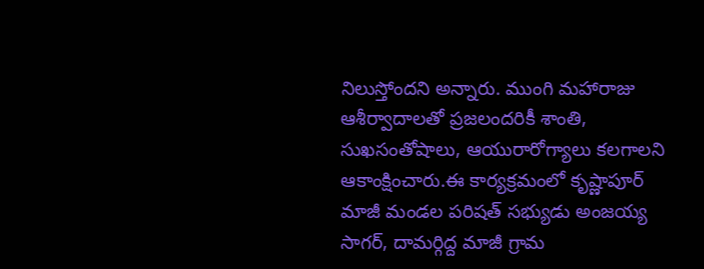నిలుస్తోందని అన్నారు. ముంగి మహారాజు ఆశీర్వాదాలతో ప్రజలందరికీ శాంతి, సుఖసంతోషాలు, ఆయురారోగ్యాలు కలగాలని ఆకాంక్షించారు.ఈ కార్యక్రమంలో కృష్ణాపూర్ మాజీ మండల పరిషత్ సభ్యుడు అంజయ్య సాగర్, దామర్గిద్ద మాజీ గ్రామ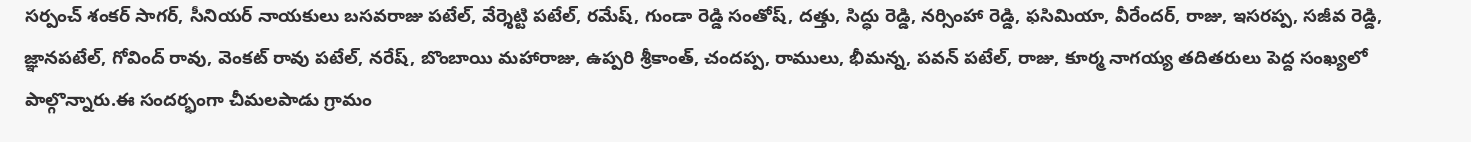సర్పంచ్ శంకర్ సాగర్, సీనియర్ నాయకులు బసవరాజు పటేల్, వేర్శెట్టి పటేల్, రమేష్, గుండా రెడ్డి సంతోష్, దత్తు, సిద్ధు రెడ్డి, నర్సింహా రెడ్డి, ఫసిమియా, వీరేందర్, రాజు, ఇసరప్ప, సజీవ రెడ్డి, జ్ఞానపటేల్, గోవింద్ రావు, వెంకట్ రావు పటేల్, నరేష్, బొంబాయి మహారాజు, ఉప్పరి శ్రీకాంత్, చందప్ప, రాములు, భీమన్న, పవన్ పటేల్, రాజు, కూర్మ నాగయ్య తదితరులు పెద్ద సంఖ్యలో పాల్గొన్నారు.ఈ సందర్భంగా చీమలపాడు గ్రామం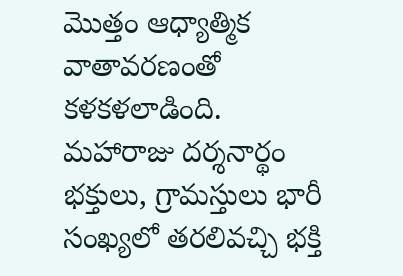మొత్తం ఆధ్యాత్మిక వాతావరణంతో కళకళలాడింది. మహారాజు దర్శనార్థం భక్తులు, గ్రామస్తులు భారీ సంఖ్యలో తరలివచ్చి భక్తి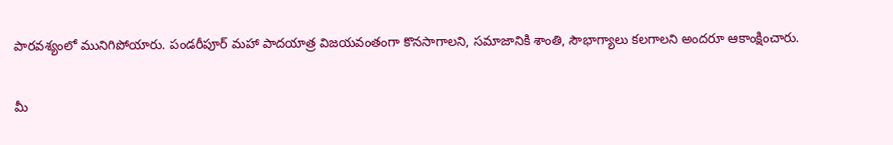పారవశ్యంలో మునిగిపోయారు. పండరీపూర్ మహా పాదయాత్ర విజయవంతంగా కొనసాగాలని, సమాజానికి శాంతి, సౌభాగ్యాలు కలగాలని అందరూ ఆకాంక్షించారు.

మీ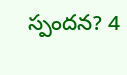స్పందన? 4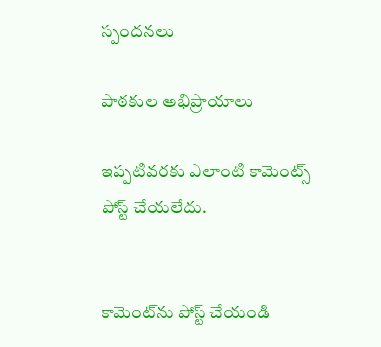స్పందనలు

పాఠకుల అభిప్రాయాలు

ఇప్పటివరకు ఎలాంటి కామెంట్స్ పోస్ట్ చేయలేదు.


కామెంట్‌ను పోస్ట్ చేయండి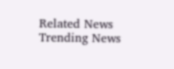Related News
Trending News